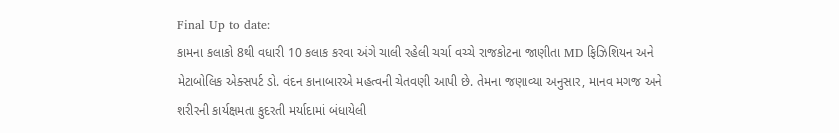Final Up to date:
કામના કલાકો 8થી વધારી 10 કલાક કરવા અંગે ચાલી રહેલી ચર્ચા વચ્ચે રાજકોટના જાણીતા MD ફિઝિશિયન અને મેટાબોલિક એક્સપર્ટ ડો. વંદન કાનાબારએ મહત્વની ચેતવણી આપી છે. તેમના જણાવ્યા અનુસાર, માનવ મગજ અને શરીરની કાર્યક્ષમતા કુદરતી મર્યાદામાં બંધાયેલી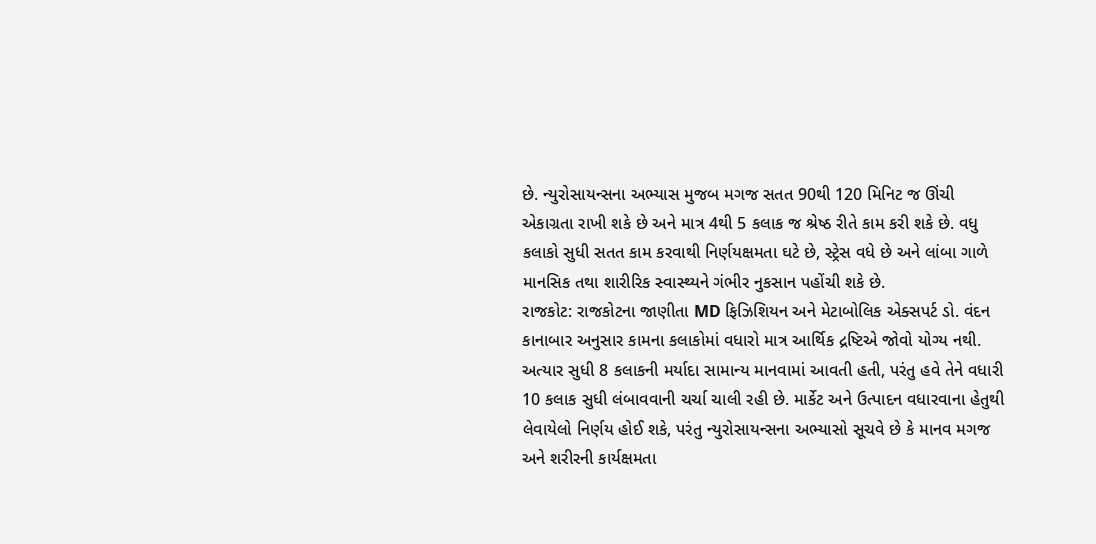છે. ન્યુરોસાયન્સના અભ્યાસ મુજબ મગજ સતત 90થી 120 મિનિટ જ ઊંચી એકાગ્રતા રાખી શકે છે અને માત્ર 4થી 5 કલાક જ શ્રેષ્ઠ રીતે કામ કરી શકે છે. વધુ કલાકો સુધી સતત કામ કરવાથી નિર્ણયક્ષમતા ઘટે છે, સ્ટ્રેસ વધે છે અને લાંબા ગાળે માનસિક તથા શારીરિક સ્વાસ્થ્યને ગંભીર નુકસાન પહોંચી શકે છે.
રાજકોટ: રાજકોટના જાણીતા MD ફિઝિશિયન અને મેટાબોલિક એક્સપર્ટ ડો. વંદન કાનાબાર અનુસાર કામના કલાકોમાં વધારો માત્ર આર્થિક દ્રષ્ટિએ જોવો યોગ્ય નથી. અત્યાર સુધી 8 કલાકની મર્યાદા સામાન્ય માનવામાં આવતી હતી, પરંતુ હવે તેને વધારી 10 કલાક સુધી લંબાવવાની ચર્ચા ચાલી રહી છે. માર્કેટ અને ઉત્પાદન વધારવાના હેતુથી લેવાયેલો નિર્ણય હોઈ શકે, પરંતુ ન્યુરોસાયન્સના અભ્યાસો સૂચવે છે કે માનવ મગજ અને શરીરની કાર્યક્ષમતા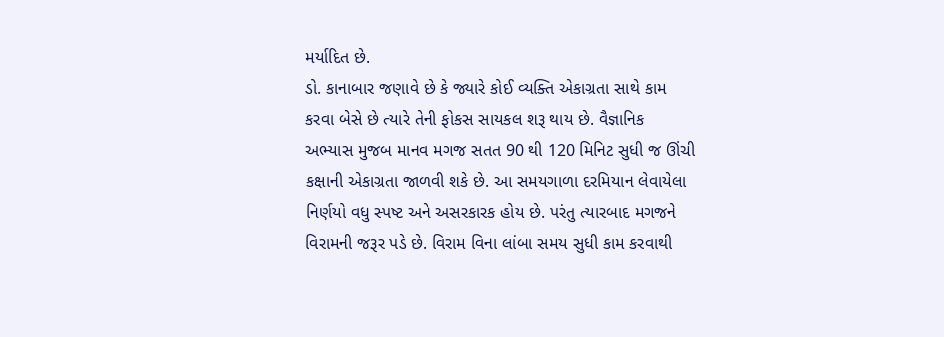મર્યાદિત છે.
ડો. કાનાબાર જણાવે છે કે જ્યારે કોઈ વ્યક્તિ એકાગ્રતા સાથે કામ કરવા બેસે છે ત્યારે તેની ફોકસ સાયકલ શરૂ થાય છે. વૈજ્ઞાનિક અભ્યાસ મુજબ માનવ મગજ સતત 90 થી 120 મિનિટ સુધી જ ઊંચી કક્ષાની એકાગ્રતા જાળવી શકે છે. આ સમયગાળા દરમિયાન લેવાયેલા નિર્ણયો વધુ સ્પષ્ટ અને અસરકારક હોય છે. પરંતુ ત્યારબાદ મગજને વિરામની જરૂર પડે છે. વિરામ વિના લાંબા સમય સુધી કામ કરવાથી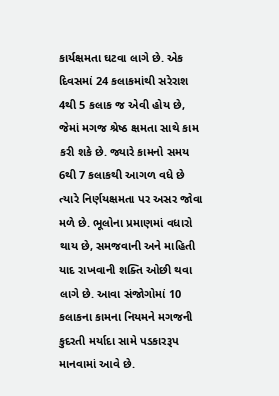કાર્યક્ષમતા ઘટવા લાગે છે. એક દિવસમાં 24 કલાકમાંથી સરેરાશ 4થી 5 કલાક જ એવી હોય છે, જેમાં મગજ શ્રેષ્ઠ ક્ષમતા સાથે કામ કરી શકે છે. જ્યારે કામનો સમય 6થી 7 કલાકથી આગળ વધે છે ત્યારે નિર્ણયક્ષમતા પર અસર જોવા મળે છે. ભૂલોના પ્રમાણમાં વધારો થાય છે, સમજવાની અને માહિતી યાદ રાખવાની શક્તિ ઓછી થવા લાગે છે. આવા સંજોગોમાં 10 કલાકના કામના નિયમને મગજની કુદરતી મર્યાદા સામે પડકારરૂપ માનવામાં આવે છે.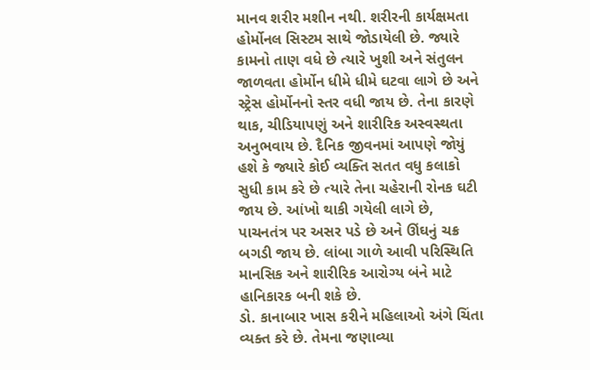માનવ શરીર મશીન નથી. શરીરની કાર્યક્ષમતા હોર્મોનલ સિસ્ટમ સાથે જોડાયેલી છે. જ્યારે કામનો તાણ વધે છે ત્યારે ખુશી અને સંતુલન જાળવતા હોર્મોન ધીમે ધીમે ઘટવા લાગે છે અને સ્ટ્રેસ હોર્મોનનો સ્તર વધી જાય છે. તેના કારણે થાક, ચીડિયાપણું અને શારીરિક અસ્વસ્થતા અનુભવાય છે. દૈનિક જીવનમાં આપણે જોયું હશે કે જ્યારે કોઈ વ્યક્તિ સતત વધુ કલાકો સુધી કામ કરે છે ત્યારે તેના ચહેરાની રોનક ઘટી જાય છે. આંખો થાકી ગયેલી લાગે છે, પાચનતંત્ર પર અસર પડે છે અને ઊંઘનું ચક્ર બગડી જાય છે. લાંબા ગાળે આવી પરિસ્થિતિ માનસિક અને શારીરિક આરોગ્ય બંને માટે હાનિકારક બની શકે છે.
ડો. કાનાબાર ખાસ કરીને મહિલાઓ અંગે ચિંતા વ્યક્ત કરે છે. તેમના જણાવ્યા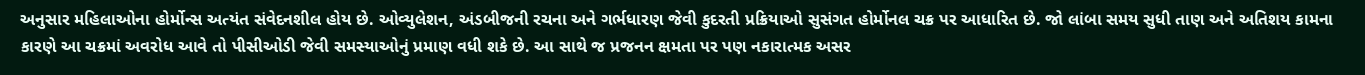અનુસાર મહિલાઓના હોર્મોન્સ અત્યંત સંવેદનશીલ હોય છે. ઓવ્યુલેશન, અંડબીજની રચના અને ગર્ભધારણ જેવી કુદરતી પ્રક્રિયાઓ સુસંગત હોર્મોનલ ચક્ર પર આધારિત છે. જો લાંબા સમય સુધી તાણ અને અતિશય કામના કારણે આ ચક્રમાં અવરોધ આવે તો પીસીઓડી જેવી સમસ્યાઓનું પ્રમાણ વધી શકે છે. આ સાથે જ પ્રજનન ક્ષમતા પર પણ નકારાત્મક અસર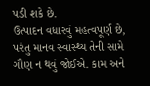પડી શકે છે.
ઉત્પાદન વધારવું મહત્વપૂર્ણ છે, પરંતુ માનવ સ્વાસ્થ્ય તેની સામે ગૌણ ન થવું જોઈએ. કામ અને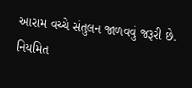આરામ વચ્ચે સંતુલન જાળવવું જરૂરી છે. નિયમિત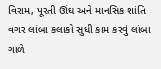વિરામ, પૂરતી ઊંઘ અને માનસિક શાંતિ વગર લાંબા કલાકો સુધી કામ કરવું લાંબા ગાળે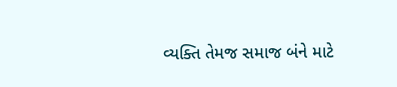વ્યક્તિ તેમજ સમાજ બંને માટે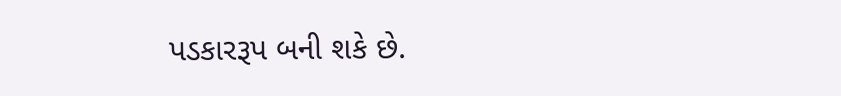પડકારરૂપ બની શકે છે.